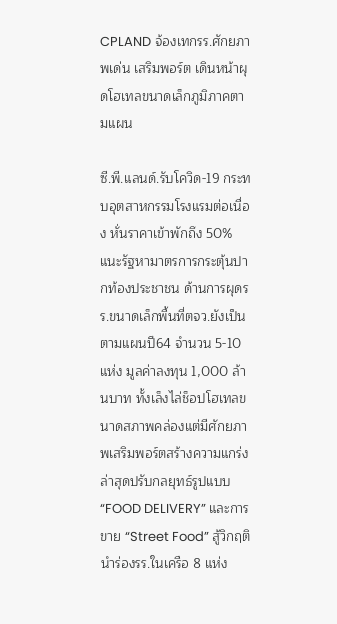CPLAND จ้องเทกรร.ศักยภาพเด่น เสริมพอร์ต เดินหน้าผุดโฮเทลขนาดเล็กภูมิภาคตามแผน

ซี.พี.แลนด์.รับโควิด-19 กระทบอุตสาหกรรมโรงแรมต่อเนื่อง หั่นราคาเข้าพักถึง 50% แนะรัฐหามาตรการกระตุ้นปากท้องประชาชน ด้านการผุดรร.ขนาดเล็กพื้นที่ตจว.ยังเป็นตามแผนปี64 จำนวน 5-10 แห่ง มูลค่าลงทุน 1,000 ล้านบาท ทั้งเล็งไล่ช็อปโฮเทลขนาดสภาพคล่องแต่มีศักยภาพเสริมพอร์ตสร้างความแกร่ง ล่าสุดปรับกลยุทธ์รูปแบบ“FOOD DELIVERY” และการขาย “Street Food” สู้วิกฤติ นำร่องรร.ในเครือ 8 แห่ง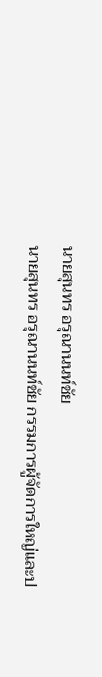นายสุนทร อรุณานนท์ชัย
นายสุนทร อรุณานนท์ชัย กรรมการผู้จัดการใหญ่และป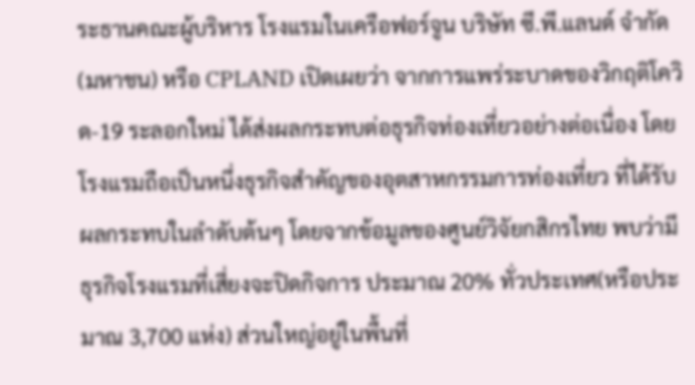ระธานคณะผู้บริหาร โรงแรมในเครือฟอร์จูน บริษัท ซี.พี.แลนด์ จำกัด(มหาชน) หรือ CPLAND เปิดเผยว่า จากการแพร่ระบาดของวิกฤติโควิด-19 ระลอกใหม่ ได้ส่งผลกระทบต่อธุรกิจท่องเที่ยวอย่างต่อเนื่อง โดยโรงแรมถือเป็นหนึ่งธุรกิจสำคัญของอุตสาหกรรมการท่องเที่ยว ที่ได้รับผลกระทบในลำดับต้นๆ โดยจากข้อมูลของศูนย์วิจัยกสิกรไทย พบว่ามีธุรกิจโรงแรมที่เสี่ยงจะปิดกิจการ ประมาณ 20% ทั่วประเทศ(หรือประมาณ 3,700 แห่ง) ส่วนใหญ่อยู่ในพื้นที่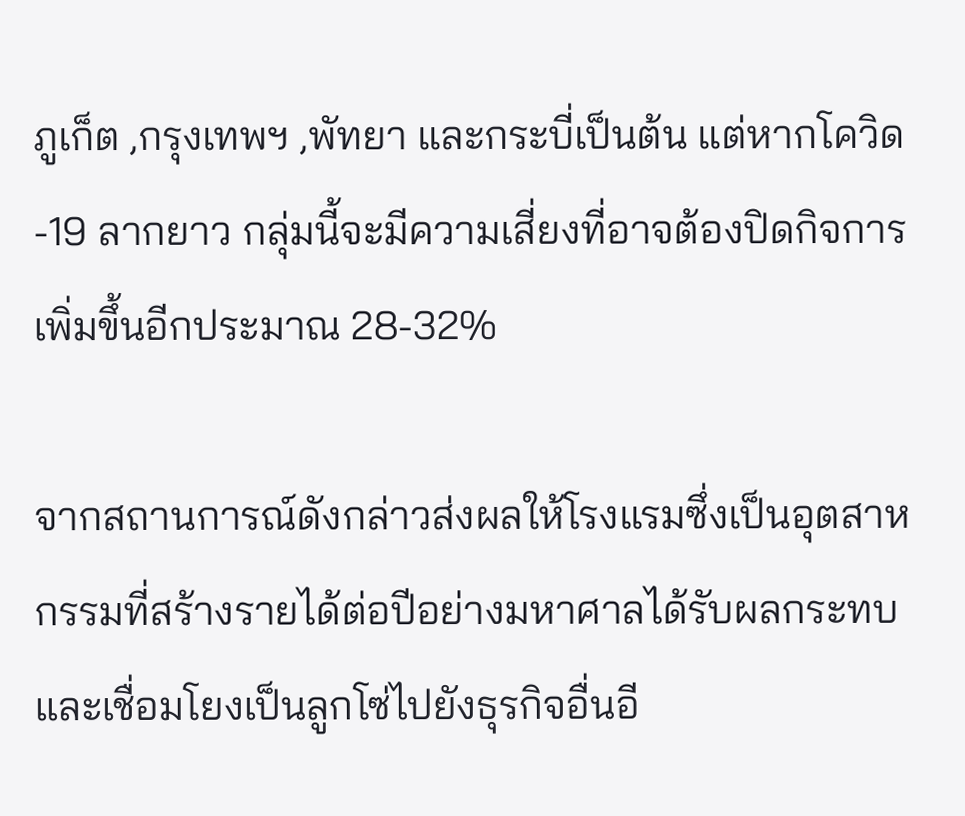ภูเก็ต ,กรุงเทพฯ ,พัทยา และกระบี่เป็นต้น แต่หากโควิด-19 ลากยาว กลุ่มนี้จะมีความเสี่ยงที่อาจต้องปิดกิจการเพิ่มขึ้นอีกประมาณ 28-32%

จากสถานการณ์ดังกล่าวส่งผลให้โรงแรมซึ่งเป็นอุตสาหกรรมที่สร้างรายได้ต่อปีอย่างมหาศาลได้รับผลกระทบและเชื่อมโยงเป็นลูกโซ่ไปยังธุรกิจอื่นอี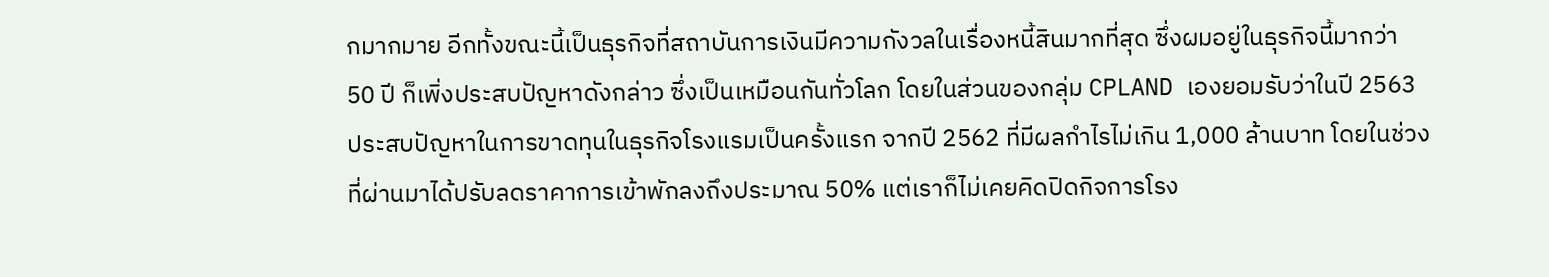กมากมาย อีกทั้งขณะนี้เป็นธุรกิจที่สถาบันการเงินมีความกังวลในเรื่องหนี้สินมากที่สุด ซึ่งผมอยู่ในธุรกิจนี้มากว่า 50 ปี ก็เพิ่งประสบปัญหาดังกล่าว ซึ่งเป็นเหมือนกันทั่วโลก โดยในส่วนของกลุ่ม CPLAND เองยอมรับว่าในปี 2563 ประสบปัญหาในการขาดทุนในธุรกิจโรงแรมเป็นครั้งแรก จากปี 2562 ที่มีผลกำไรไม่เกิน 1,000 ล้านบาท โดยในช่วงที่ผ่านมาได้ปรับลดราคาการเข้าพักลงถึงประมาณ 50% แต่เราก็ไม่เคยคิดปิดกิจการโรง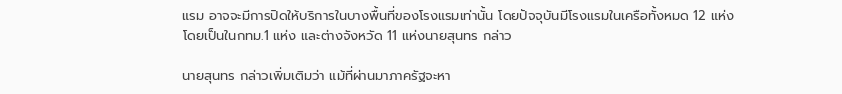แรม อาจจะมีการปิดให้บริการในบางพื้นที่ของโรงแรมเท่านั้น โดยปัจจุบันมีโรงแรมในเครือทั้งหมด 12 แห่ง โดยเป็นในกทม.1 แห่ง และต่างจังหวัด 11 แห่งนายสุนทร กล่าว

นายสุนทร กล่าวเพิ่มเติมว่า แม้ที่ผ่านมาภาครัฐจะหา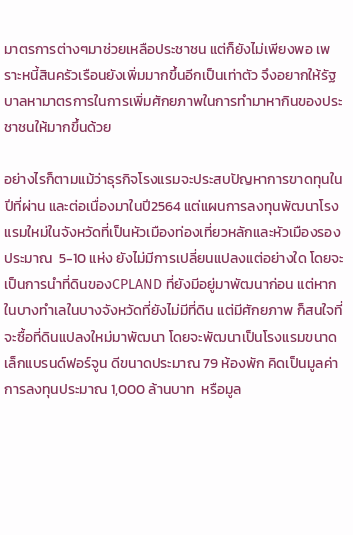มาตรการต่างๆมาช่วยเหลือประชาชน แต่ก็ยังไม่เพียงพอ เพราะหนี้สินครัวเรือนยังเพิ่มมากขึ้นอีกเป็นเท่าตัว จึงอยากให้รัฐบาลหามาตรการในการเพิ่มศักยภาพในการทำมาหากินของประชาชนให้มากขึ้นด้วย

อย่างไรก็ตามแม้ว่าธุรกิจโรงแรมจะประสบปัญหาการขาดทุนในปีที่ผ่าน และต่อเนื่องมาในปี2564 แต่แผนการลงทุนพัฒนาโรงแรมใหม่ในจังหวัดที่เป็นหัวเมืองท่องเที่ยวหลักและหัวเมืองรอง ประมาณ  5-10 แห่ง ยังไม่มีการเปลี่ยนแปลงแต่อย่างใด โดยจะเป็นการนำที่ดินของCPLAND ที่ยังมีอยู่มาพัฒนาก่อน แต่หากในบางทำเลในบางจังหวัดที่ยังไม่มีที่ดิน แต่มีศักยภาพ ก็สนใจที่จะซื้อที่ดินแปลงใหม่มาพัฒนา โดยจะพัฒนาเป็นโรงแรมขนาดเล็กแบรนด์ฟอร์จูน ดีขนาดประมาณ 79 ห้องพัก คิดเป็นมูลค่าการลงทุนประมาณ 1,000 ล้านบาท  หรือมูล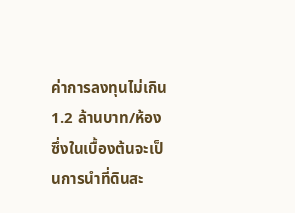ค่าการลงทุนไม่เกิน 1.2 ล้านบาท/ห้อง ซึ่งในเบื้องต้นจะเป็นการนำที่ดินสะ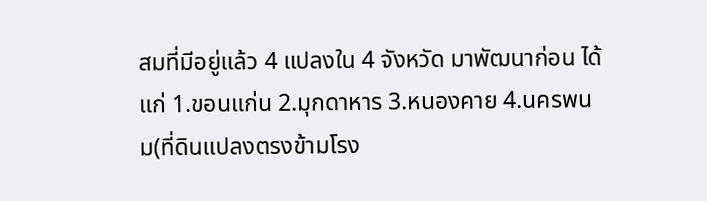สมที่มีอยู่แล้ว 4 แปลงใน 4 จังหวัด มาพัฒนาก่อน ได้แก่ 1.ขอนแก่น 2.มุกดาหาร 3.หนองคาย 4.นครพนม(ที่ดินแปลงตรงข้ามโรง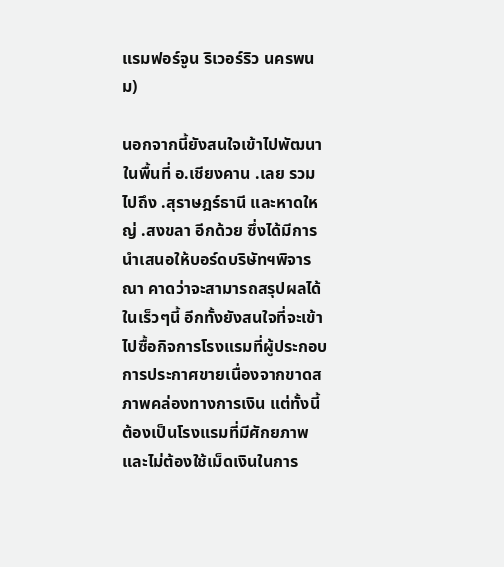แรมฟอร์จูน ริเวอร์ริว นครพนม)

นอกจากนี้ยังสนใจเข้าไปพัฒนาในพื้นที่ อ.เชียงคาน .เลย รวมไปถึง .สุราษฎร์ธานี และหาดใหญ่ .สงขลา อีกด้วย ซึ่งได้มีการนำเสนอให้บอร์ดบริษัทฯพิจารณา คาดว่าจะสามารถสรุปผลได้ในเร็วๆนี้ อีกทั้งยังสนใจที่จะเข้าไปซื้อกิจการโรงแรมที่ผู้ประกอบการประกาศขายเนื่องจากขาดสภาพคล่องทางการเงิน แต่ทั้งนี้ต้องเป็นโรงแรมที่มีศักยภาพและไม่ต้องใช้เม็ดเงินในการ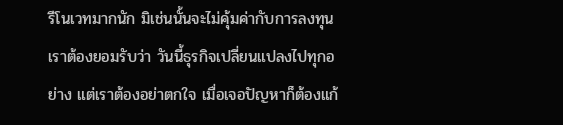รีโนเวทมากนัก มิเช่นนั้นจะไม่คุ้มค่ากับการลงทุน
เราต้องยอมรับว่า วันนี้ธุรกิจเปลี่ยนแปลงไปทุกอย่าง แต่เราต้องอย่าตกใจ เมื่อเจอปัญหาก็ต้องแก้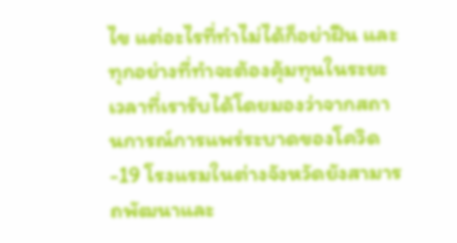ไข แต่อะไรที่ทำไม่ได้ก็อย่าฝืน และทุกอย่างที่ทำจะต้องคุ้มทุนในระยะเวลาที่เรารับได้โดยมองว่าจากสถานการณ์การแพร่ระบาดของโควิด-19 โรงแรมในต่างจังหวัดยังสามารถพัฒนาและ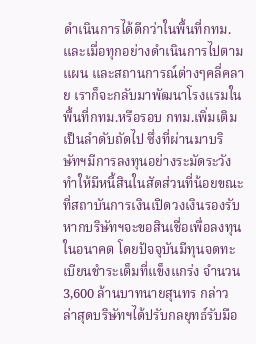ดำเนินการได้ดีกว่าในพื้นที่กทม. และเมื่อทุกอย่างดำเนินการไปตามแผน และสถานการณ์ต่างๆคลี่คลาย เราก็จะกลับมาพัฒนาโรงแรมในพื้นที่กทม.หรือรอบ กทม.เพิ่มเติมเป็นลำดับถัดไป ซึ่งที่ผ่านมาบริษัทฯมีการลงทุนอย่างระมัดระวัง ทำให้มีหนี้สินในสัดส่วนที่น้อยขณะที่สถาบันการเงินเปิดวงเงินรองรับหากบริษัทฯจะขอสินเชื่อเพื่อลงทุนในอนาคต โดยปัจจุบันมีทุนจดทะเบียนชำระเต็มที่แข็งแกร่ง จำนวน 3,600 ล้านบาทนายสุนทร กล่าว
ล่าสุดบริษัทฯได้ปรับกลยุทธ์รับมือ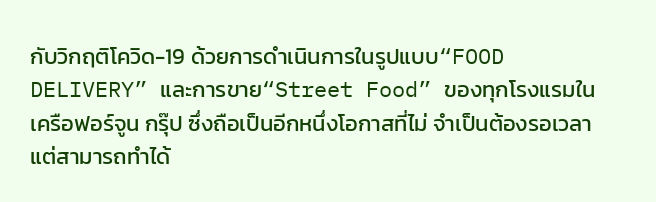กับวิกฤติโควิด-19 ด้วยการดำเนินการในรูปแบบ“FOOD DELIVERY” และการขาย“Street Food” ของทุกโรงแรมในเครือฟอร์จูน กรุ๊ป ซึ่งถือเป็นอีกหนึ่งโอกาสที่ไม่ จำเป็นต้องรอเวลาแต่สามารถทำได้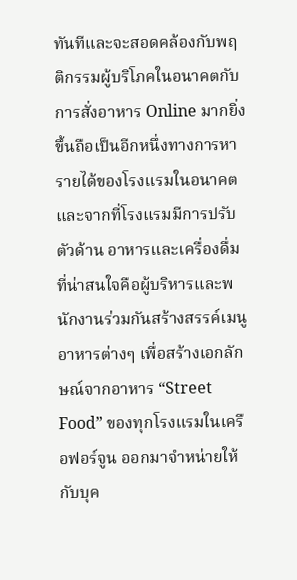ทันทีและจะสอดคล้องกับพฤติกรรมผู้บริโภคในอนาคตกับการสั่งอาหาร Online มากยิ่งขึ้นถือเป็นอีกหนึ่งทางการหารายได้ของโรงแรมในอนาคตและจากที่โรงแรมมีการปรับตัวด้าน อาหารและเครื่องดื่ม ที่น่าสนใจคือผู้บริหารและพนักงานร่วมกันสร้างสรรค์เมนูอาหารต่างๆ เพื่อสร้างเอกลักษณ์จากอาหาร “Street Food” ของทุกโรงแรมในเครือฟอร์จูน ออกมาจำหน่ายให้กับบุค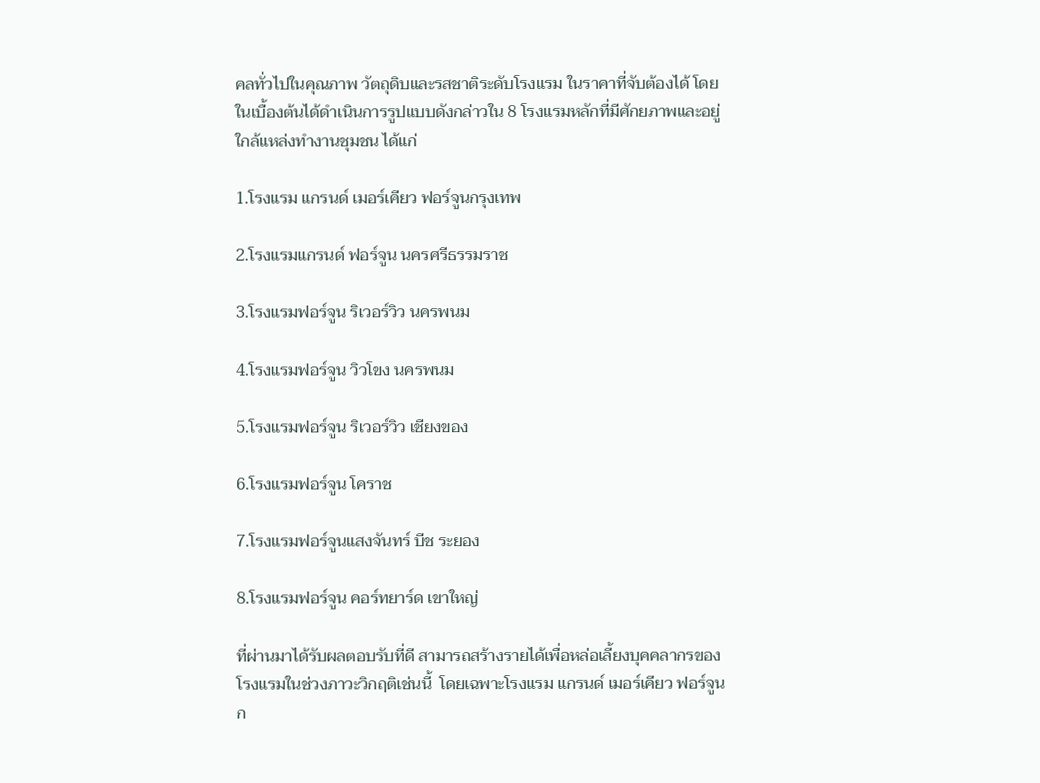คลทั่วไปในคุณภาพ วัตถุดิบและรสชาติระดับโรงแรม ในราคาที่จับต้องได้ โดยในเบื้องต้นได้ดำเนินการรูปแบบดังกล่าวใน 8 โรงแรมหลักที่มีศักยภาพและอยู่ใกล้แหล่งทำงานชุมชน ได้แก่

1.โรงแรม แกรนด์ เมอร์เคียว ฟอร์จูนกรุงเทพ

2.โรงแรมแกรนด์ ฟอร์จูน นครศรีธรรมราช

3.โรงแรมฟอร์จูน ริเวอร์วิว นครพนม

4.โรงแรมฟอร์จูน วิวโขง นครพนม

5.โรงแรมฟอร์จูน ริเวอร์วิว เชียงของ

6.โรงแรมฟอร์จูน โคราช

7.โรงแรมฟอร์จูนแสงจันทร์ บีช ระยอง

8.โรงแรมฟอร์จูน คอร์ทยาร์ด เขาใหญ่

ที่ผ่านมาได้รับผลตอบรับที่ดี สามารถสร้างรายได้เพื่อหล่อเลี้ยงบุคคลากรของโรงแรมในช่วงภาวะวิกฤติเช่นนี้  โดยเฉพาะโรงแรม แกรนด์ เมอร์เคียว ฟอร์จูนก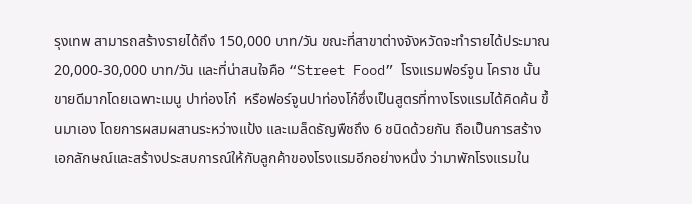รุงเทพ สามารถสร้างรายได้ถึง 150,000 บาท/วัน ขณะที่สาขาต่างจังหวัดจะทำรายได้ประมาณ 20,000-30,000 บาท/วัน และที่น่าสนใจคือ “Street Food” โรงแรมฟอร์จูน โคราช นั้นขายดีมากโดยเฉพาะเมนู ปาท่องโก๋  หรือฟอร์จูนปาท่องโก๋ซึ่งเป็นสูตรที่ทางโรงแรมได้คิดค้น ขึ้นมาเอง โดยการผสมผสานระหว่างแป้ง และเมล็ดธัญพืชถึง 6 ชนิดด้วยกัน ถือเป็นการสร้างเอกลักษณ์และสร้างประสบการณ์ให้กับลูกค้าของโรงแรมอีกอย่างหนึ่ง ว่ามาพักโรงแรมใน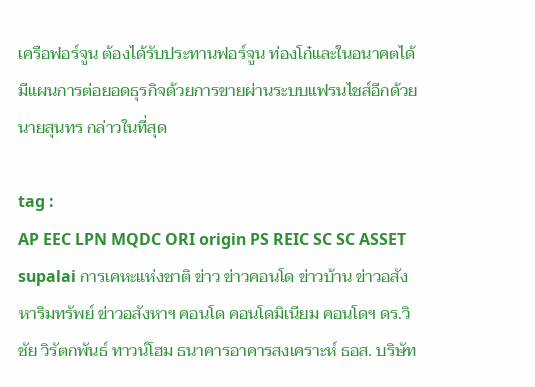เครือฟอร์จูน ต้องได้รับประทานฟอร์จูน ท่องโก๋และในอนาคตได้มีแผนการต่อยอดธุรกิจด้วยการขายผ่านระบบแฟรนไชส์อีกด้วยนายสุนทร กล่าวในที่สุด

tag :
AP EEC LPN MQDC ORI origin PS REIC SC SC ASSET supalai การเคหะแห่งชาติ ข่าว ข่าวคอนโด ข่าวบ้าน ข่าวอสังหาริมทรัพย์ ข่าวอสังหาฯ คอนโด คอนโดมิเนียม คอนโดฯ ดร.วิชัย วิรัตกพันธ์ ทาวน์โฮม ธนาคารอาคารสงเคราะห์ ธอส. บริษัท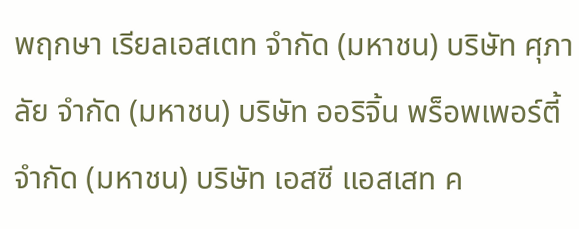พฤกษา เรียลเอสเตท จำกัด (มหาชน) บริษัท ศุภาลัย จำกัด (มหาชน) บริษัท ออริจิ้น พร็อพเพอร์ตี้ จำกัด (มหาชน) บริษัท เอสซี แอสเสท ค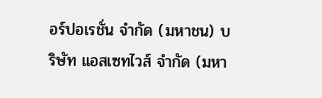อร์ปอเรชั่น จำกัด (มหาชน) บริษัท แอสเซทไวส์ จำกัด (มหา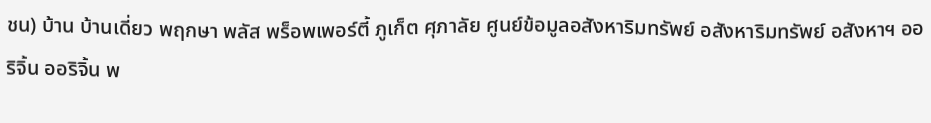ชน) บ้าน บ้านเดี่ยว พฤกษา พลัส พร็อพเพอร์ตี้ ภูเก็ต ศุภาลัย ศูนย์ข้อมูลอสังหาริมทรัพย์ อสังหาริมทรัพย์ อสังหาฯ ออริจิ้น ออริจิ้น พ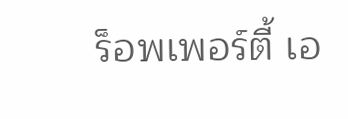ร็อพเพอร์ตี้ เอ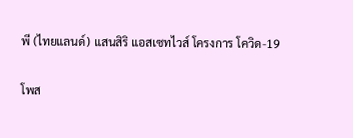พี (ไทยแลนด์) แสนสิริ แอสเซทไวส์ โครงการ โควิด-19

โพส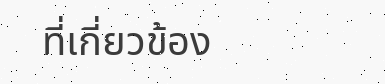ที่เกี่ยวข้อง